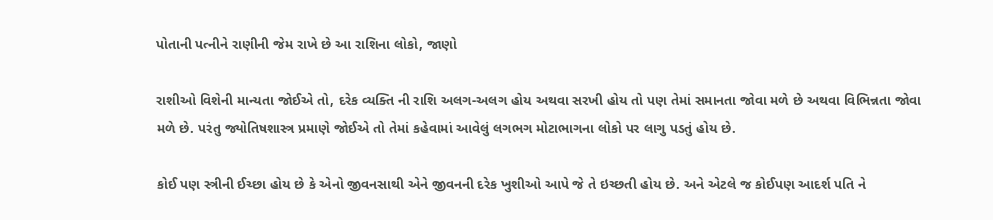પોતાની પત્નીને રાણીની જેમ રાખે છે આ રાશિના લોકો, જાણો

રાશીઓ વિશેની માન્યતા જોઈએ તો, દરેક વ્યક્તિ ની રાશિ અલગ-અલગ હોય અથવા સરખી હોય તો પણ તેમાં સમાનતા જોવા મળે છે અથવા વિભિન્નતા જોવા મળે છે. પરંતુ જ્યોતિષશાસ્ત્ર પ્રમાણે જોઈએ તો તેમાં કહેવામાં આવેલું લગભગ મોટાભાગના લોકો પર લાગુ પડતું હોય છે.

કોઈ પણ સ્ત્રીની ઈચ્છા હોય છે કે એનો જીવનસાથી એને જીવનની દરેક ખુશીઓ આપે જે તે ઇચ્છતી હોય છે. અને એટલે જ કોઈપણ આદર્શ પતિ ને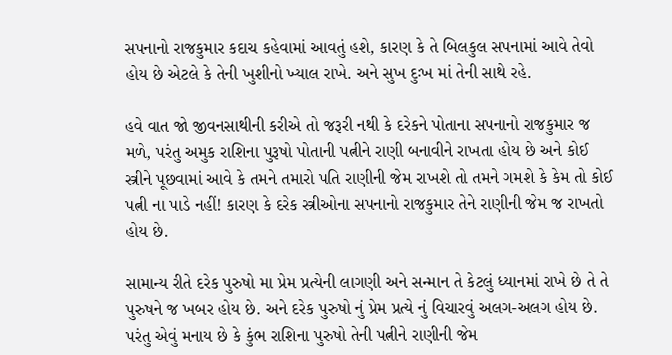સપનાનો રાજકુમાર કદાચ કહેવામાં આવતું હશે, કારણ કે તે બિલકુલ સપનામાં આવે તેવો હોય છે એટલે કે તેની ખુશીનો ખ્યાલ રાખે. અને સુખ દુઃખ માં તેની સાથે રહે.

હવે વાત જો જીવનસાથીની કરીએ તો જરૂરી નથી કે દરેકને પોતાના સપનાનો રાજકુમાર જ મળે, પરંતુ અમુક રાશિના પુરૂષો પોતાની પત્નીને રાણી બનાવીને રાખતા હોય છે અને કોઈ સ્ત્રીને પૂછવામાં આવે કે તમને તમારો પતિ રાણીની જેમ રાખશે તો તમને ગમશે કે કેમ તો કોઈ પત્ની ના પાડે નહીં! કારણ કે દરેક સ્ત્રીઓના સપનાનો રાજકુમાર તેને રાણીની જેમ જ રાખતો હોય છે.

સામાન્ય રીતે દરેક પુરુષો મા પ્રેમ પ્રત્યેની લાગણી અને સન્માન તે કેટલું ધ્યાનમાં રાખે છે તે તે પુરુષને જ ખબર હોય છે. અને દરેક પુરુષો નું પ્રેમ પ્રત્યે નું વિચારવું અલગ-અલગ હોય છે. પરંતુ એવું મનાય છે કે કુંભ રાશિના પુરુષો તેની પત્નીને રાણીની જેમ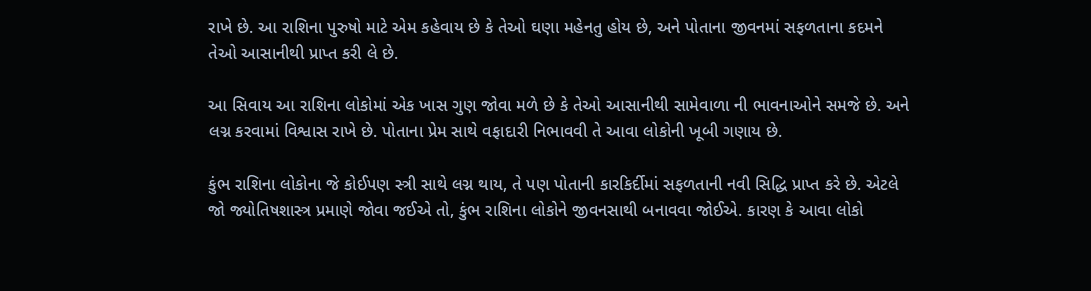રાખે છે. આ રાશિના પુરુષો માટે એમ કહેવાય છે કે તેઓ ઘણા મહેનતુ હોય છે, અને પોતાના જીવનમાં સફળતાના કદમને તેઓ આસાનીથી પ્રાપ્ત કરી લે છે.

આ સિવાય આ રાશિના લોકોમાં એક ખાસ ગુણ જોવા મળે છે કે તેઓ આસાનીથી સામેવાળા ની ભાવનાઓને સમજે છે. અને લગ્ન કરવામાં વિશ્વાસ રાખે છે. પોતાના પ્રેમ સાથે વફાદારી નિભાવવી તે આવા લોકોની ખૂબી ગણાય છે.

કુંભ રાશિના લોકોના જે કોઈપણ સ્ત્રી સાથે લગ્ન થાય, તે પણ પોતાની કારકિર્દીમાં સફળતાની નવી સિદ્ધિ પ્રાપ્ત કરે છે. એટલે જો જ્યોતિષશાસ્ત્ર પ્રમાણે જોવા જઈએ તો, કુંભ રાશિના લોકોને જીવનસાથી બનાવવા જોઈએ. કારણ કે આવા લોકો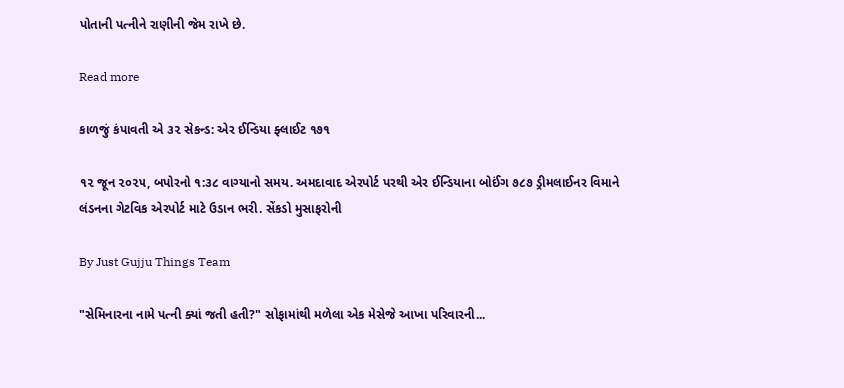પોતાની પત્નીને રાણીની જેમ રાખે છે.

Read more

કાળજું કંપાવતી એ ૩૨ સેકન્ડ: એર ઈન્ડિયા ફ્લાઈટ ૧૭૧

૧૨ જૂન ૨૦૨૫, બપોરનો ૧:૩૮ વાગ્યાનો સમય. અમદાવાદ એરપોર્ટ પરથી એર ઈન્ડિયાના બોઈંગ ૭૮૭ ડ્રીમલાઈનર વિમાને લંડનના ગેટવિક એરપોર્ટ માટે ઉડાન ભરી. સેંકડો મુસાફરોની

By Just Gujju Things Team

"સેમિનારના નામે પત્ની ક્યાં જતી હતી?" સોફામાંથી મળેલા એક મેસેજે આખા પરિવારની...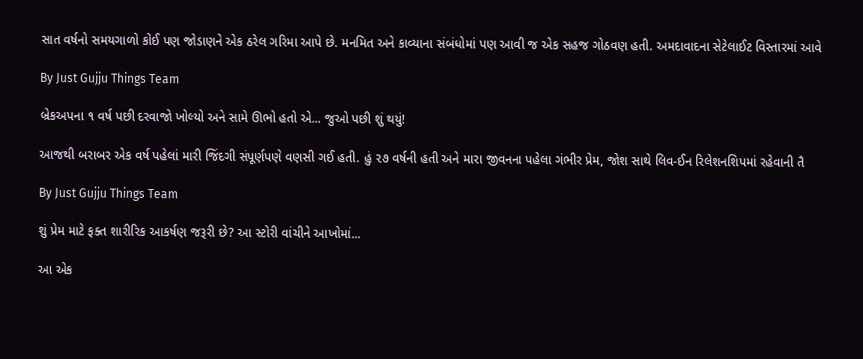સાત વર્ષનો સમયગાળો કોઈ પણ જોડાણને એક ઠરેલ ગરિમા આપે છે. મનમિત અને કાવ્યાના સંબંધોમાં પણ આવી જ એક સહજ ગોઠવણ હતી. અમદાવાદના સેટેલાઈટ વિસ્તારમાં આવે

By Just Gujju Things Team

બ્રેકઅપના ૧ વર્ષ પછી દરવાજો ખોલ્યો અને સામે ઊભો હતો એ... જુઓ પછી શું થયું!

આજથી બરાબર એક વર્ષ પહેલાં મારી જિંદગી સંપૂર્ણપણે વણસી ગઈ હતી. હું ૨૭ વર્ષની હતી અને મારા જીવનના પહેલા ગંભીર પ્રેમ, જોશ સાથે લિવ-ઈન રિલેશનશિપમાં રહેવાની તૈ

By Just Gujju Things Team

શું પ્રેમ માટે ફક્ત શારીરિક આકર્ષણ જરૂરી છે? આ સ્ટોરી વાંચીને આખોમાં...

આ એક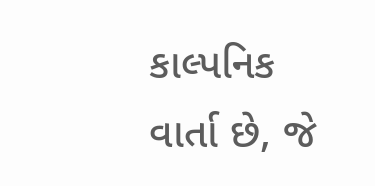કાલ્પનિક વાર્તા છે, જે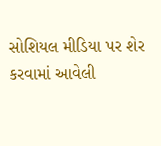સોશિયલ મીડિયા પર શેર કરવામાં આવેલી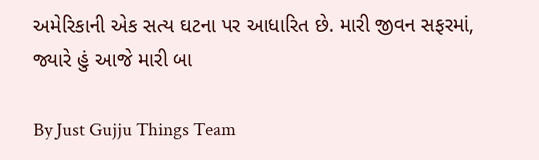અમેરિકાની એક સત્ય ઘટના પર આધારિત છે. મારી જીવન સફરમાં, જ્યારે હું આજે મારી બા

By Just Gujju Things Team